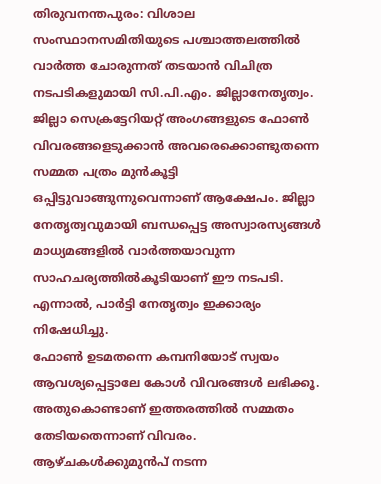തിരുവനന്തപുരം: വിശാല സംസ്ഥാനസമിതിയുടെ പശ്ചാത്തലത്തിൽ വാർത്ത ചോരുന്നത് തടയാൻ വിചിത്ര നടപടികളുമായി സി.പി.എം. ജില്ലാനേതൃത്വം. ജില്ലാ സെക്രട്ടേറിയറ്റ് അംഗങ്ങളുടെ ഫോൺ വിവരങ്ങളെടുക്കാൻ അവരെക്കൊണ്ടുതന്നെ സമ്മത പത്രം മുൻകൂട്ടി ഒപ്പിട്ടുവാങ്ങുന്നുവെന്നാണ് ആക്ഷേപം. ജില്ലാ നേതൃത്വവുമായി ബന്ധപ്പെട്ട അസ്വാരസ്യങ്ങൾ മാധ്യമങ്ങളിൽ വാർത്തയാവുന്ന സാഹചര്യത്തിൽകൂടിയാണ് ഈ നടപടി. എന്നാൽ, പാർട്ടി നേതൃത്വം ഇക്കാര്യം നിഷേധിച്ചു.
ഫോൺ ഉടമതന്നെ കമ്പനിയോട് സ്വയം ആവശ്യപ്പെട്ടാലേ കോൾ വിവരങ്ങൾ ലഭിക്കൂ. അതുകൊണ്ടാണ് ഇത്തരത്തിൽ സമ്മതം തേടിയതെന്നാണ് വിവരം. ആഴ്ചകൾക്കുമുൻപ് നടന്ന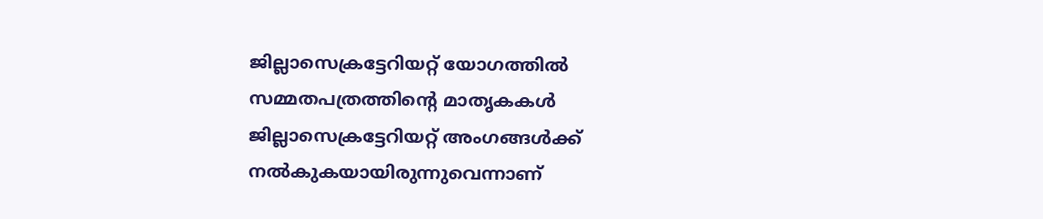ജില്ലാസെക്രട്ടേറിയറ്റ് യോഗത്തിൽ സമ്മതപത്രത്തിന്റെ മാതൃകകൾ ജില്ലാസെക്രട്ടേറിയറ്റ് അംഗങ്ങൾക്ക് നൽകുകയായിരുന്നുവെന്നാണ്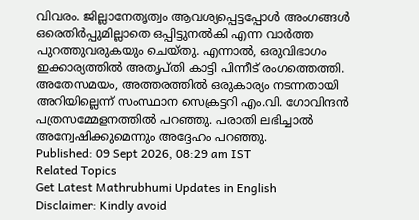വിവരം. ജില്ലാനേതൃത്വം ആവശ്യപ്പെട്ടപ്പോൾ അംഗങ്ങൾ ഒരെതിർപ്പുമില്ലാതെ ഒപ്പിട്ടുനൽകി എന്ന വാർത്ത പുറത്തുവരുകയും ചെയ്തു. എന്നാൽ, ഒരുവിഭാഗം ഇക്കാര്യത്തിൽ അതൃപ്തി കാട്ടി പിന്നീട് രംഗത്തെത്തി.
അതേസമയം, അത്തരത്തിൽ ഒരുകാര്യം നടന്നതായി അറിയില്ലെന്ന് സംസ്ഥാന സെക്രട്ടറി എം.വി. ഗോവിന്ദൻ പത്രസമ്മേളനത്തിൽ പറഞ്ഞു. പരാതി ലഭിച്ചാൽ അന്വേഷിക്കുമെന്നും അദ്ദേഹം പറഞ്ഞു.
Published: 09 Sept 2026, 08:29 am IST
Related Topics
Get Latest Mathrubhumi Updates in English
Disclaimer: Kindly avoid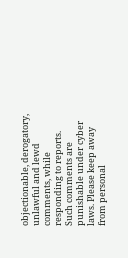objectionable, derogatory, unlawful and lewd comments, while responding to reports. Such comments are punishable under cyber laws. Please keep away from personal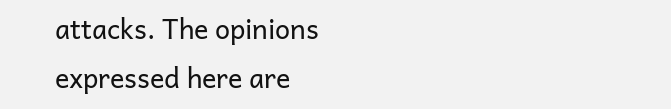attacks. The opinions expressed here are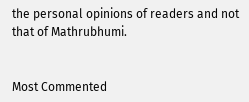the personal opinions of readers and not that of Mathrubhumi.


Most Commented